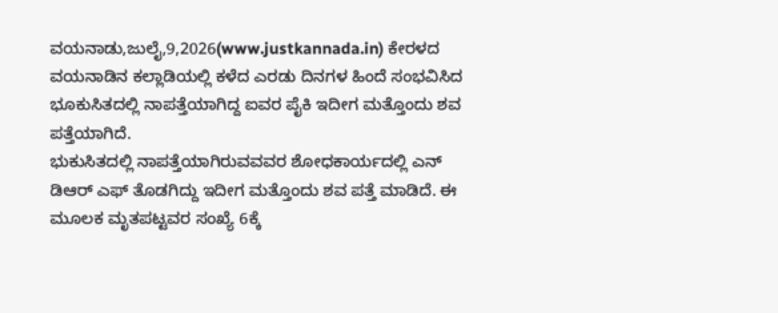ವಯನಾಡು,ಜುಲೈ,9,2026(www.justkannada.in) ಕೇರಳದ ವಯನಾಡಿನ ಕಲ್ಲಾಡಿಯಲ್ಲಿ ಕಳೆದ ಎರಡು ದಿನಗಳ ಹಿಂದೆ ಸಂಭವಿಸಿದ ಭೂಕುಸಿತದಲ್ಲಿ ನಾಪತ್ತೆಯಾಗಿದ್ದ ಐವರ ಪೈಕಿ ಇದೀಗ ಮತ್ತೊಂದು ಶವ ಪತ್ತೆಯಾಗಿದೆ.
ಭುಕುಸಿತದಲ್ಲಿ ನಾಪತ್ತೆಯಾಗಿರುವವವರ ಶೋಧಕಾರ್ಯದಲ್ಲಿ ಎನ್ ಡಿಆರ್ ಎಫ್ ತೊಡಗಿದ್ದು ಇದೀಗ ಮತ್ತೊಂದು ಶವ ಪತ್ತೆ ಮಾಡಿದೆ. ಈ ಮೂಲಕ ಮೃತಪಟ್ಟವರ ಸಂಖ್ಯೆ 6ಕ್ಕೆ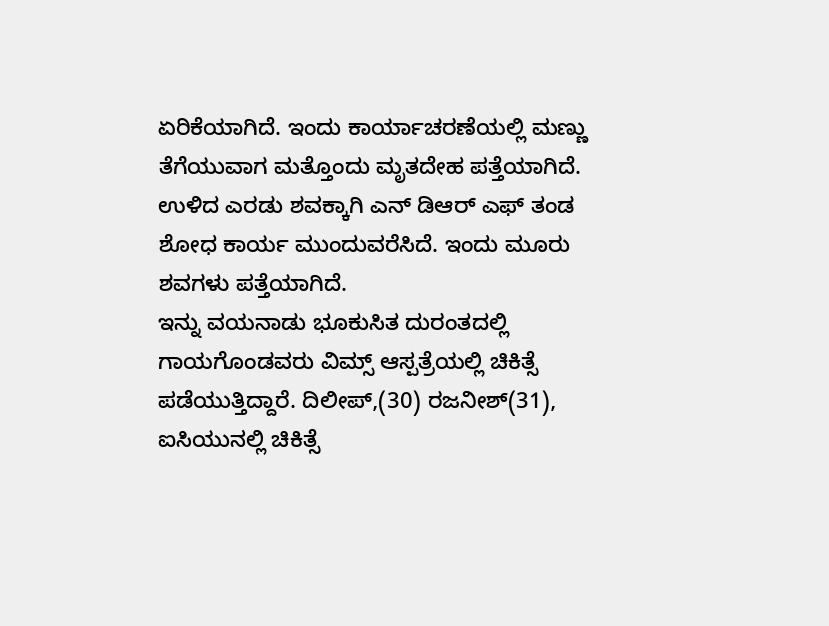ಏರಿಕೆಯಾಗಿದೆ. ಇಂದು ಕಾರ್ಯಾಚರಣೆಯಲ್ಲಿ ಮಣ್ಣು ತೆಗೆಯುವಾಗ ಮತ್ತೊಂದು ಮೃತದೇಹ ಪತ್ತೆಯಾಗಿದೆ.
ಉಳಿದ ಎರಡು ಶವಕ್ಕಾಗಿ ಎನ್ ಡಿಆರ್ ಎಫ್ ತಂಡ ಶೋಧ ಕಾರ್ಯ ಮುಂದುವರೆಸಿದೆ. ಇಂದು ಮೂರು ಶವಗಳು ಪತ್ತೆಯಾಗಿದೆ.
ಇನ್ನು ವಯನಾಡು ಭೂಕುಸಿತ ದುರಂತದಲ್ಲಿ ಗಾಯಗೊಂಡವರು ವಿಮ್ಸ್ ಆಸ್ಪತ್ರೆಯಲ್ಲಿ ಚಿಕಿತ್ಸೆ ಪಡೆಯುತ್ತಿದ್ದಾರೆ. ದಿಲೀಪ್,(30) ರಜನೀಶ್(31), ಐಸಿಯುನಲ್ಲಿ ಚಿಕಿತ್ಸೆ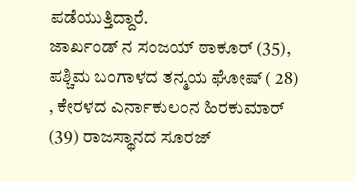ಪಡೆಯುತ್ತಿದ್ದಾರೆ.
ಜಾರ್ಖಂಡ್ ನ ಸಂಜಯ್ ಠಾಕೂರ್ (35), ಪಶ್ಚಿಮ ಬಂಗಾಳದ ತನ್ಮಯ ಘೋಷ್ ( 28) , ಕೇರಳದ ಎರ್ನಾಕುಲಂನ ಹಿರಕುಮಾರ್ (39) ರಾಜಸ್ಥಾನದ ಸೂರಜ್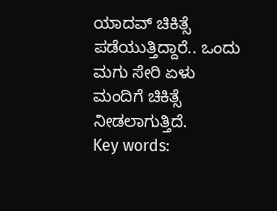ಯಾದವ್ ಚಿಕಿತ್ಸೆ ಪಡೆಯುತ್ತಿದ್ದಾರೆ.. ಒಂದು ಮಗು ಸೇರಿ ಏಳು ಮಂದಿಗೆ ಚಿಕಿತ್ಸೆ ನೀಡಲಾಗುತ್ತಿದೆ.
Key words: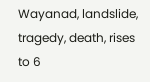Wayanad, landslide, tragedy, death, rises to 6